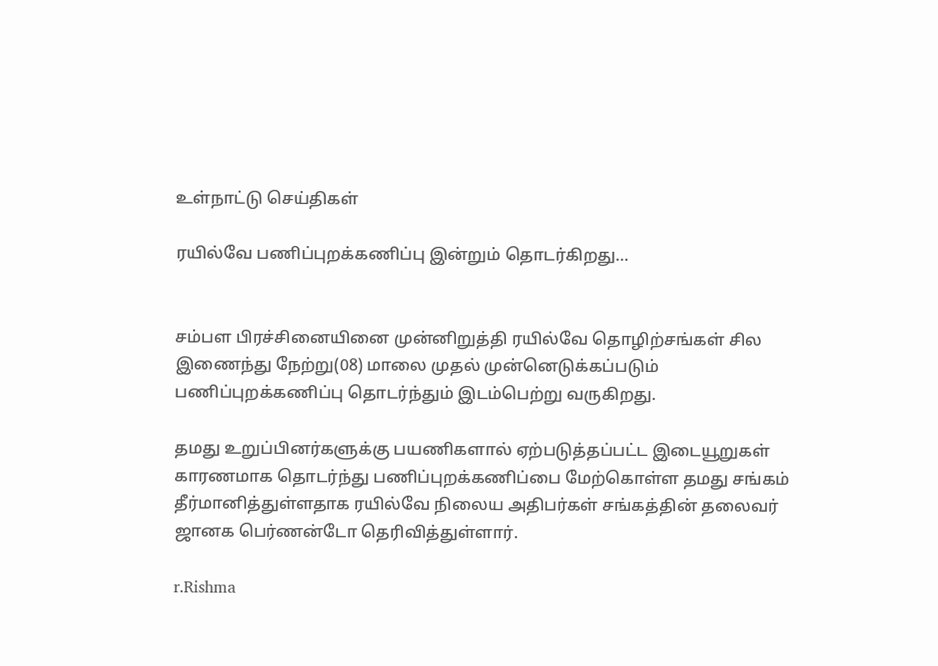உள்நாட்டு செய்திகள்

ரயில்வே பணிப்புறக்கணிப்பு இன்றும் தொடர்கிறது…


சம்பள பிரச்சினையினை முன்னிறுத்தி ரயில்வே தொழிற்சங்கள் சில இணைந்து நேற்று(08) மாலை முதல் முன்னெடுக்கப்படும் பணிப்புறக்கணிப்பு தொடர்ந்தும் இடம்பெற்று வருகிறது.

தமது உறுப்பினர்களுக்கு பயணிகளால் ஏற்படுத்தப்பட்ட இடையூறுகள் காரணமாக தொடர்ந்து பணிப்புறக்கணிப்பை மேற்கொள்ள தமது சங்கம் தீர்மானித்துள்ளதாக ரயில்வே நிலைய அதிபர்கள் சங்கத்தின் தலைவர் ஜானக பெர்ணன்டோ தெரிவித்துள்ளார்.

r.Rishma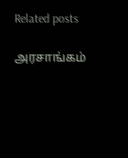Related posts

அரசாங்கம்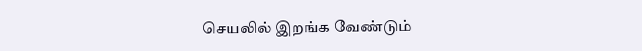செயலில் இறங்க வேண்டும்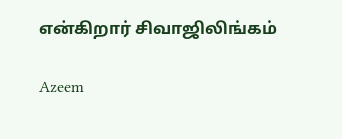என்கிறார் சிவாஜிலிங்கம்

Azeem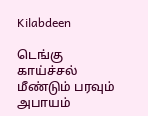Kilabdeen

டெங்கு காய்ச்சல் மீண்டும் பரவும் அபாயம்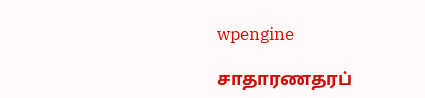wpengine

சாதாரணதரப்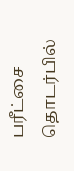பரீட்சை தொடர்பில்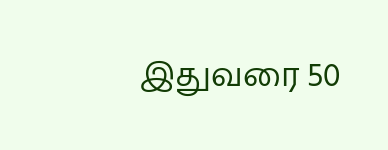இதுவரை 50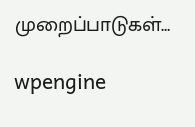முறைப்பாடுகள்…

wpengine